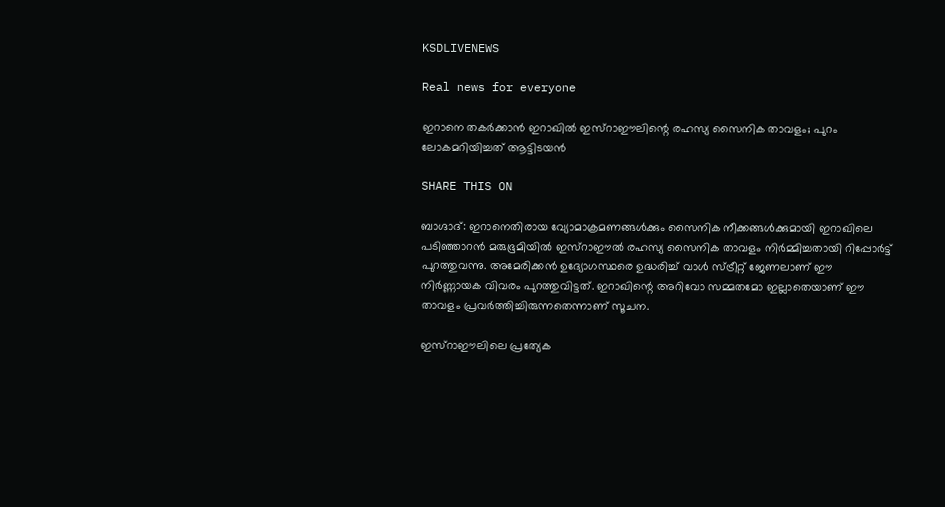KSDLIVENEWS

Real news for everyone

ഇറാനെ തകർക്കാൻ ഇറാഖിൽ ഇസ്റാഈലിന്റെ രഹസ്യ സൈനിക താവളം; പുറം ലോകമറിയിച്ചത് ആട്ടിടയൻ

SHARE THIS ON

ബാഗ്ദാദ്: ഇറാനെതിരായ വ്യോമാക്രമണങ്ങൾക്കും സൈനിക നീക്കങ്ങൾക്കുമായി ഇറാഖിലെ പടിഞ്ഞാറൻ മരുഭൂമിയിൽ ഇസ്റാഈൽ രഹസ്യ സൈനിക താവളം നിർമ്മിച്ചതായി റിപ്പോർട്ട് പുറത്തുവന്നു. അമേരിക്കൻ ഉദ്യോഗസ്ഥരെ ഉദ്ധരിച്ച് വാൾ സ്ട്രീറ്റ് ജേണലാണ് ഈ നിർണ്ണായക വിവരം പുറത്തുവിട്ടത്. ഇറാഖിന്റെ അറിവോ സമ്മതമോ ഇല്ലാതെയാണ് ഈ താവളം പ്രവർത്തിച്ചിരുന്നതെന്നാണ് സൂചന.

ഇസ്റാഈലിലെ പ്രത്യേക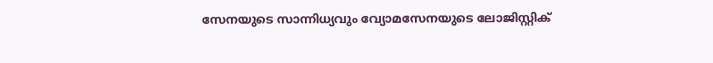സേനയുടെ സാന്നിധ്യവും വ്യോമസേനയുടെ ലോജിസ്റ്റിക്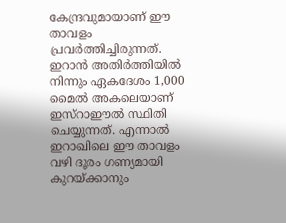കേന്ദ്രവുമായാണ് ഈ താവളം പ്രവർത്തിച്ചിരുന്നത്. ഇറാൻ അതിർത്തിയിൽ നിന്നും ഏകദേശം 1,000 മൈൽ അകലെയാണ് ഇസ്റാഈൽ സ്ഥിതി ചെയ്യുന്നത്. എന്നാൽ ഇറാഖിലെ ഈ താവളം വഴി ദൂരം ഗണ്യമായി കുറയ്ക്കാനും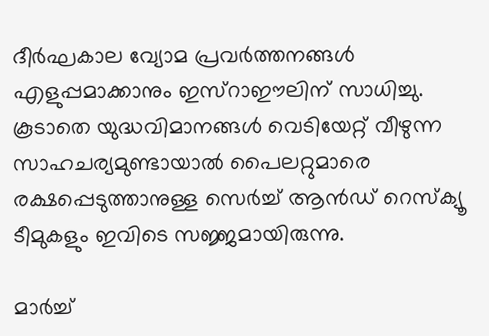ദീർഘകാല വ്യോമ പ്രവർത്തനങ്ങൾ എളുപ്പമാക്കാനും ഇസ്റാഈലിന് സാധിച്ചു. കൂടാതെ യുദ്ധവിമാനങ്ങൾ വെടിയേറ്റ് വീഴുന്ന സാഹചര്യമുണ്ടായാൽ പൈലറ്റുമാരെ രക്ഷപ്പെടുത്താനുള്ള സെർച്ച് ആൻഡ് റെസ്ക്യൂ ടീമുകളും ഇവിടെ സജ്ജമായിരുന്നു.

മാർച്ച്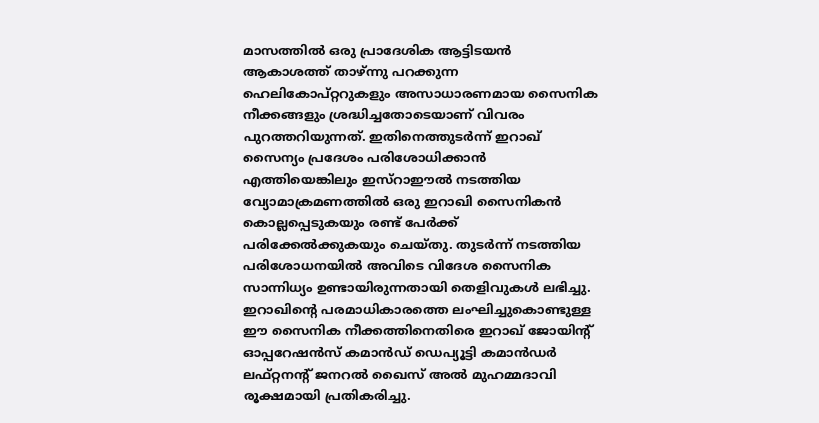മാസത്തിൽ ഒരു പ്രാദേശിക ആട്ടിടയൻ ആകാശത്ത് താഴ്ന്നു പറക്കുന്ന ഹെലികോപ്റ്ററുകളും അസാധാരണമായ സൈനിക നീക്കങ്ങളും ശ്രദ്ധിച്ചതോടെയാണ് വിവരം പുറത്തറിയുന്നത്. ഇതിനെത്തുടർന്ന് ഇറാഖ് സൈന്യം പ്രദേശം പരിശോധിക്കാൻ എത്തിയെങ്കിലും ഇസ്റാഈൽ നടത്തിയ വ്യോമാക്രമണത്തിൽ ഒരു ഇറാഖി സൈനികൻ കൊല്ലപ്പെടുകയും രണ്ട് പേർക്ക് പരിക്കേൽക്കുകയും ചെയ്തു. തുടർന്ന് നടത്തിയ പരിശോധനയിൽ അവിടെ വിദേശ സൈനിക സാന്നിധ്യം ഉണ്ടായിരുന്നതായി തെളിവുകൾ ലഭിച്ചു.
ഇറാഖിന്റെ പരമാധികാരത്തെ ലംഘിച്ചുകൊണ്ടുള്ള ഈ സൈനിക നീക്കത്തിനെതിരെ ഇറാഖ് ജോയിന്റ് ഓപ്പറേഷൻസ് കമാൻഡ് ഡെപ്യൂട്ടി കമാൻഡർ ലഫ്റ്റനന്റ് ജനറൽ ഖൈസ് അൽ മുഹമ്മദാവി രൂക്ഷമായി പ്രതികരിച്ചു.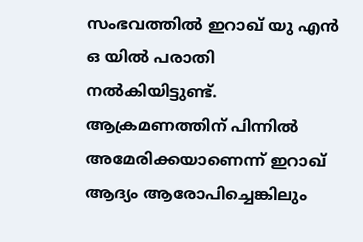സംഭവത്തിൽ ഇറാഖ് യു എൻ ഒ യിൽ പരാതി നൽകിയിട്ടുണ്ട്. ആക്രമണത്തിന് പിന്നിൽ അമേരിക്കയാണെന്ന് ഇറാഖ് ആദ്യം ആരോപിച്ചെങ്കിലും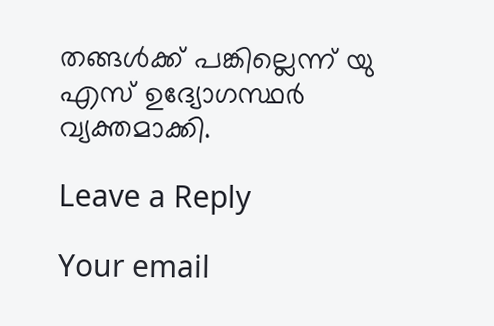തങ്ങൾക്ക് പങ്കില്ലെന്ന് യു എസ് ഉദ്യോഗസ്ഥർ വ്യക്തമാക്കി.

Leave a Reply

Your email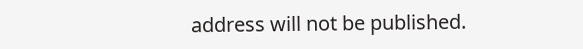address will not be published.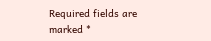Required fields are marked *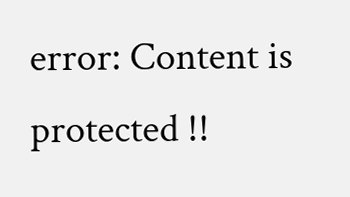error: Content is protected !!